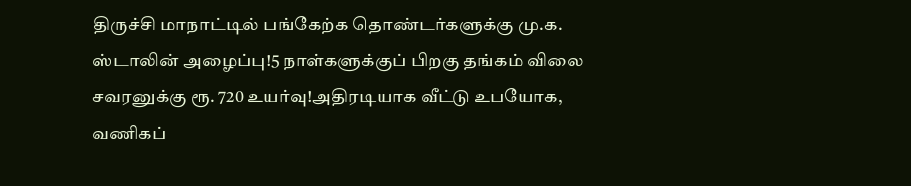திருச்சி மாநாட்டில் பங்கேற்க தொண்டர்களுக்கு மு.க. ஸ்டாலின் அழைப்பு!5 நாள்களுக்குப் பிறகு தங்கம் விலை சவரனுக்கு ரூ. 720 உயர்வு!அதிரடியாக வீட்டு உபயோக, வணிகப்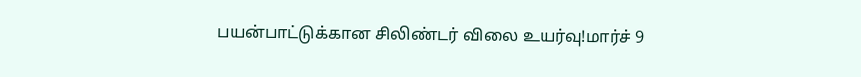பயன்பாட்டுக்கான சிலிண்டர் விலை உயர்வு!மார்ச் 9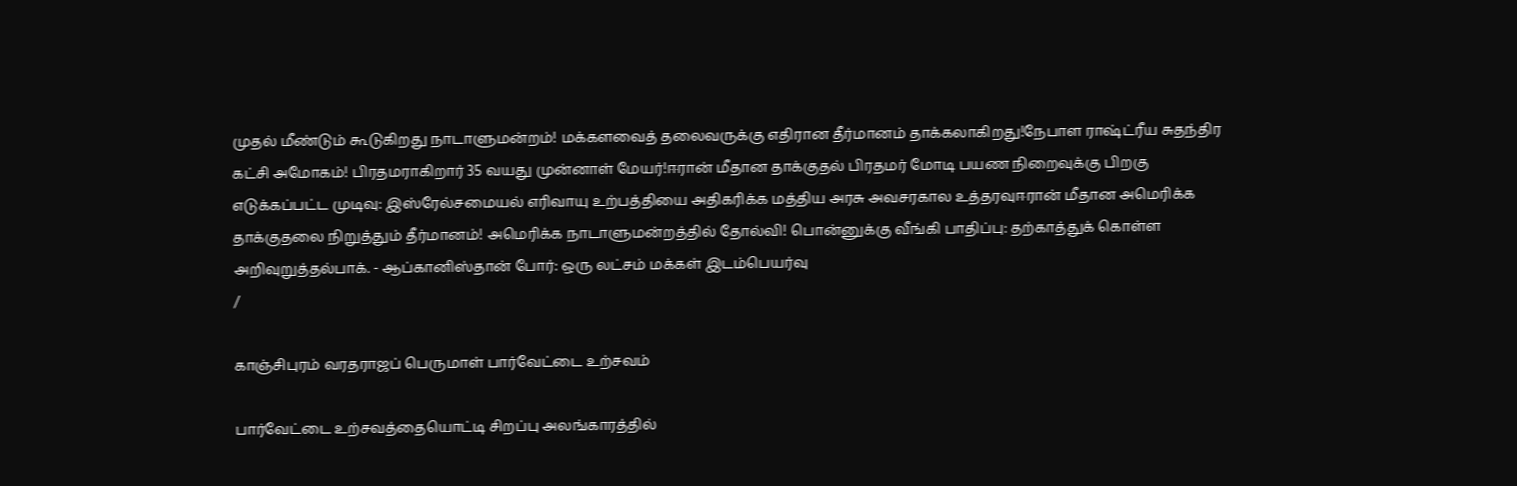முதல் மீண்டும் கூடுகிறது நாடாளுமன்றம்! மக்களவைத் தலைவருக்கு எதிரான தீர்மானம் தாக்கலாகிறது!நேபாள ராஷ்ட்ரீய சுதந்திர கட்சி அமோகம்! பிரதமராகிறார் 35 வயது முன்னாள் மேயர்!ஈரான் மீதான தாக்குதல் பிரதமர் மோடி பயண நிறைவுக்கு பிறகு எடுக்கப்பட்ட முடிவு: இஸ்ரேல்சமையல் எரிவாயு உற்பத்தியை அதிகரிக்க மத்திய அரசு அவசரகால உத்தரவுஈரான் மீதான அமெரிக்க தாக்குதலை நிறுத்தும் தீர்மானம்! அமெரிக்க நாடாளுமன்றத்தில் தோல்வி! பொன்னுக்கு வீங்கி பாதிப்பு: தற்காத்துக் கொள்ள அறிவுறுத்தல்பாக். - ஆப்கானிஸ்தான் போர்: ஒரு லட்சம் மக்கள் இடம்பெயர்வு
/

காஞ்சிபுரம் வரதராஜப் பெருமாள் பார்வேட்டை உற்சவம்

பார்வேட்டை உற்சவத்தையொட்டி சிறப்பு அலங்காரத்தில்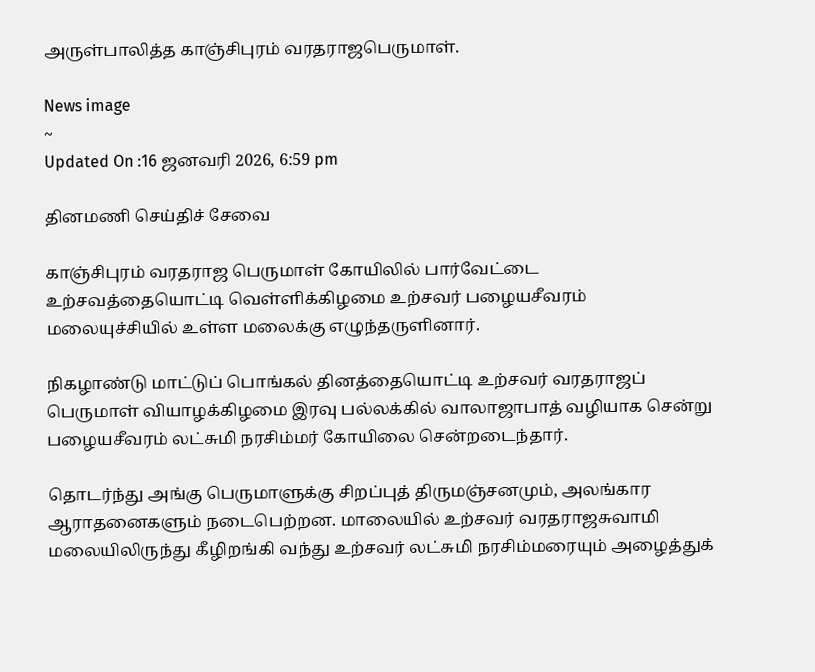அருள்பாலித்த காஞ்சிபுரம் வரதராஜபெருமாள்.

News image
~
Updated On :16 ஜனவரி 2026, 6:59 pm

தினமணி செய்திச் சேவை

காஞ்சிபுரம் வரதராஜ பெருமாள் கோயிலில் பார்வேட்டை உற்சவத்தையொட்டி வெள்ளிக்கிழமை உற்சவர் பழையசீவரம் மலையுச்சியில் உள்ள மலைக்கு எழுந்தருளினார்.

நிகழாண்டு மாட்டுப் பொங்கல் தினத்தையொட்டி உற்சவர் வரதராஜப் பெருமாள் வியாழக்கிழமை இரவு பல்லக்கில் வாலாஜாபாத் வழியாக சென்று பழையசீவரம் லட்சுமி நரசிம்மர் கோயிலை சென்றடைந்தார்.

தொடர்ந்து அங்கு பெருமாளுக்கு சிறப்புத் திருமஞ்சனமும், அலங்கார ஆராதனைகளும் நடைபெற்றன. மாலையில் உற்சவர் வரதராஜசுவாமி மலையிலிருந்து கீழிறங்கி வந்து உற்சவர் லட்சுமி நரசிம்மரையும் அழைத்துக்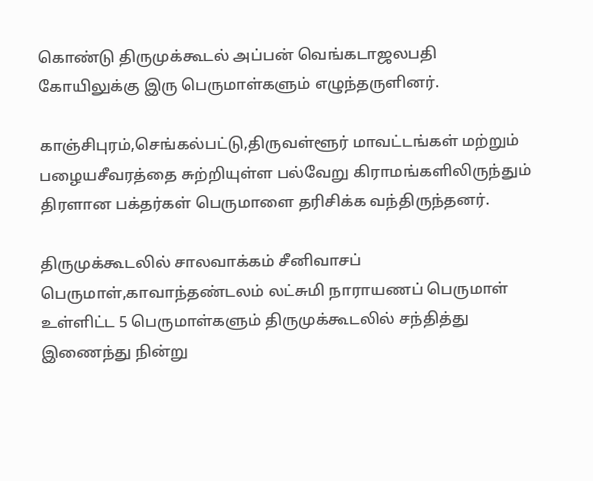கொண்டு திருமுக்கூடல் அப்பன் வெங்கடாஜலபதி கோயிலுக்கு இரு பெருமாள்களும் எழுந்தருளினர்.

காஞ்சிபுரம்,செங்கல்பட்டு,திருவள்ளூர் மாவட்டங்கள் மற்றும் பழையசீவரத்தை சுற்றியுள்ள பல்வேறு கிராமங்களிலிருந்தும் திரளான பக்தர்கள் பெருமாளை தரிசிக்க வந்திருந்தனர்.

திருமுக்கூடலில் சாலவாக்கம் சீனிவாசப் பெருமாள்,காவாந்தண்டலம் லட்சுமி நாராயணப் பெருமாள் உள்ளிட்ட 5 பெருமாள்களும் திருமுக்கூடலில் சந்தித்து இணைந்து நின்று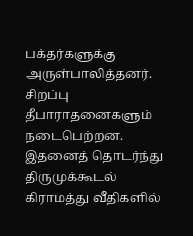பக்தர்களுக்கு அருள்பாலித்தனர். சிறப்பு தீபாராதனைகளும் நடைபெற்றன. இதனைத் தொடர்ந்து திருமுக்கூடல் கிராமத்து வீதிகளில்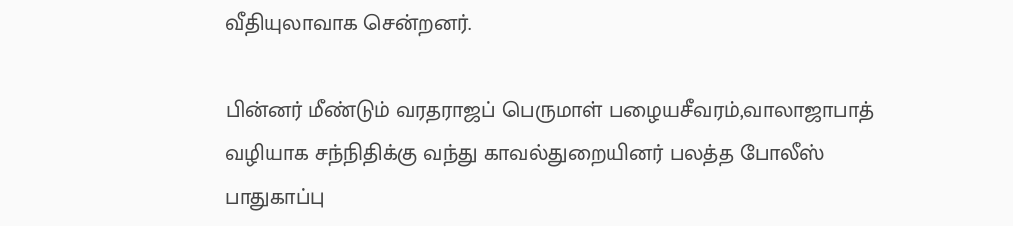வீதியுலாவாக சென்றனர்.

பின்னர் மீண்டும் வரதராஜப் பெருமாள் பழையசீவரம்,வாலாஜாபாத் வழியாக சந்நிதிக்கு வந்து காவல்துறையினர் பலத்த போலீஸ் பாதுகாப்பு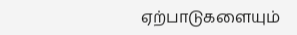ஏற்பாடுகளையும்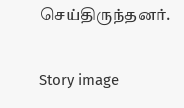செய்திருந்தனர்.

Story image